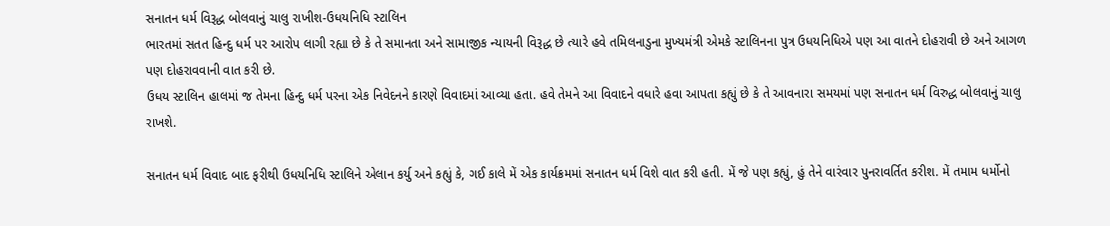સનાતન ધર્મ વિરૂદ્ધ બોલવાનું ચાલુ રાખીશ-ઉધયનિધિ સ્ટાલિન
ભારતમાં સતત હિન્દુ ધર્મ પર આરોપ લાગી રહ્યા છે કે તે સમાનતા અને સામાજીક ન્યાયની વિરૂદ્ધ છે ત્યારે હવે તમિલનાડુના મુખ્યમંત્રી એમકે સ્ટાલિનના પુત્ર ઉધયનિધિએ પણ આ વાતને દોહરાવી છે અને આગળ પણ દોહરાવવાની વાત કરી છે.
ઉધય સ્ટાલિન હાલમાં જ તેમના હિન્દુ ધર્મ પરના એક નિવેદનને કારણે વિવાદમાં આવ્યા હતા. હવે તેમને આ વિવાદને વધારે હવા આપતા કહ્યું છે કે તે આવનારા સમયમાં પણ સનાતન ધર્મ વિરુદ્ધ બોલવાનું ચાલુ રાખશે.

સનાતન ધર્મ વિવાદ બાદ ફરીથી ઉધયનિધિ સ્ટાલિને એલાન કર્યુ અને કહ્યું કે, ગઈ કાલે મેં એક કાર્યક્રમમાં સનાતન ધર્મ વિશે વાત કરી હતી. મેં જે પણ કહ્યું, હું તેને વારંવાર પુનરાવર્તિત કરીશ. મેં તમામ ધર્મોનો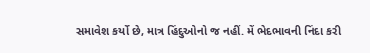સમાવેશ કર્યો છે, માત્ર હિંદુઓનો જ નહીં. મેં ભેદભાવની નિંદા કરી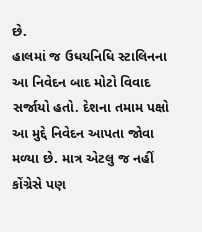છે.
હાલમાં જ ઉધયનિધિ સ્ટાલિનના આ નિવેદન બાદ મોટો વિવાદ સર્જાયો હતો. દેશના તમામ પક્ષો આ મુદ્દે નિવેદન આપતા જોવા મળ્યા છે. માત્ર એટલુ જ નહીં કોંગ્રેસે પણ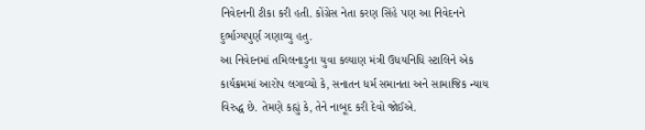નિવેદનની ટીકા કરી હતી. કોંગ્રેસ નેતા કરણ સિંહે પણ આ નિવેદનને દુર્ભાગ્યપુર્ણ ગણાવ્યુ હતુ.
આ નિવેદનમાં તમિલનાડુના યુવા કલ્યાણ મંત્રી ઉધયનિધિ સ્ટાલિને એક કાર્યક્રમમાં આરોપ લગાવ્યો કે, સનાતન ધર્મ સમાનતા અને સામાજિક ન્યાય વિરુદ્ધ છે. તેમણે કહ્યું કે, તેને નાબૂદ કરી દેવો જોઈએ.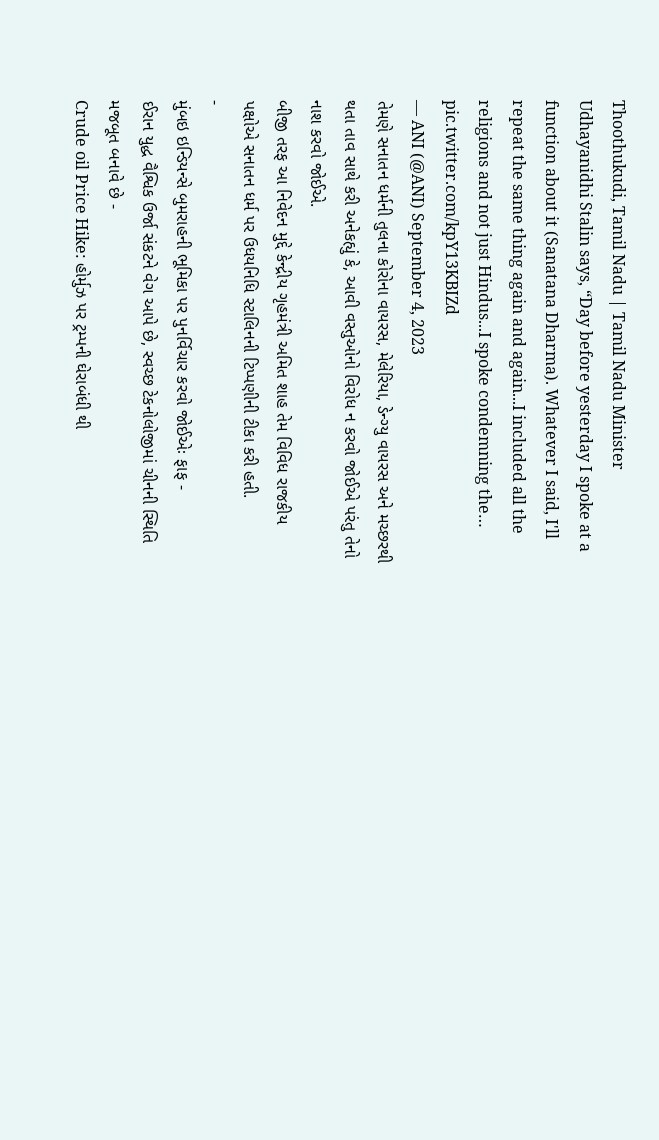Thoothukudi, Tamil Nadu | Tamil Nadu Minister Udhayanidhi Stalin says, “Day before yesterday I spoke at a function about it (Sanatana Dharma). Whatever I said, I'll repeat the same thing again and again...I included all the religions and not just Hindus...I spoke condemning the… pic.twitter.com/kpY13KBIZd
— ANI (@ANI) September 4, 2023
તેમણે સનાતન ધર્મની તુલના કોરોના વાયરસ, મેલેરિયા, ડેન્ગ્યુ વાયરસ અને મચ્છરથી થતા તાવ સાથે કરી અનેકહ્યું કે, આવી વસ્તુઓનો વિરોધ ન કરવો જોઈએ પરંતુ તેનો નાશ કરવો જોઈએ.
બીજી તરફ આ નિવેદન મુદ્દે કેન્દ્રીય ગૃહમંત્રી અમિત શાહ તેમ વિવિધ રાજકીય પક્ષોએ સનાતન ધર્મ પર ઉધયનિધિ સ્ટાલિનની ટિપ્પણીની ટીકા કરી હતી.
-
મુંબઇ ઇન્ડિયન્સે બુમરાહની ભૂમિકા પર પુનર્વિચાર કરવો જોઈએઃ ફાફ -
ઈરાન યુદ્ધ વૈશ્વિક ઉર્જા સંકટને વેગ આપે છે, સ્વચ્છ ટેકનોલોજીમાં ચીનની સ્થિતિ મજબૂત બનાવે છે -
Crude oil Price Hike: હોર્મુઝ પર ટ્રમ્પની ઘેરાબંધી થી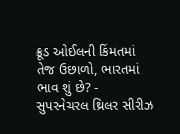ક્રૂડ ઓઈલની કિંમતમાં તેજ ઉછાળો, ભારતમાં ભાવ શું છે? -
સુપરનેચરલ થ્રિલર સીરીઝ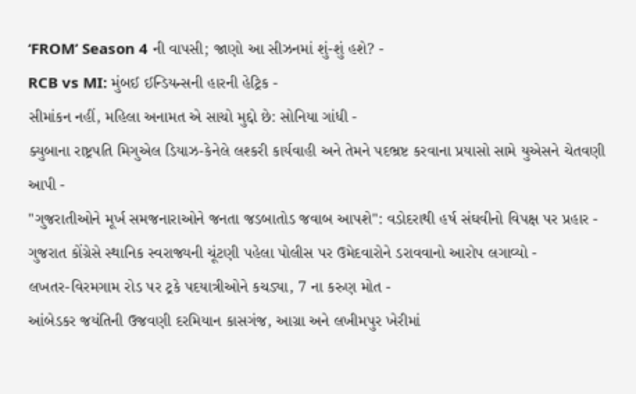‘FROM’ Season 4 ની વાપસી; જાણો આ સીઝનમાં શું-શું હશે? -
RCB vs MI: મુંબઈ ઈન્ડિયન્સની હારની હેટ્રિક -
સીમાંકન નહીં, મહિલા અનામત એ સાચો મુદ્દો છે: સોનિયા ગાંધી -
ક્યુબાના રાષ્ટ્રપતિ મિગુએલ ડિયાઝ-કેનેલે લશ્કરી કાર્યવાહી અને તેમને પદભ્રષ્ટ કરવાના પ્રયાસો સામે યુએસને ચેતવણી આપી -
"ગુજરાતીઓને મૂર્ખ સમજનારાઓને જનતા જડબાતોડ જવાબ આપશે": વડોદરાથી હર્ષ સંઘવીનો વિપક્ષ પર પ્રહાર -
ગુજરાત કોંગ્રેસે સ્થાનિક સ્વરાજ્યની ચૂંટણી પહેલા પોલીસ પર ઉમેદવારોને ડરાવવાનો આરોપ લગાવ્યો -
લખતર-વિરમગામ રોડ પર ટ્રકે પદયાત્રીઓને કચડ્યા, 7 ના કરુણ મોત -
આંબેડકર જયંતિની ઉજવણી દરમિયાન કાસગંજ, આગ્રા અને લખીમપુર ખેરીમાં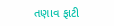તણાવ ફાટી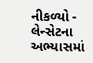નીકળ્યો -
લેન્સેટના અભ્યાસમાં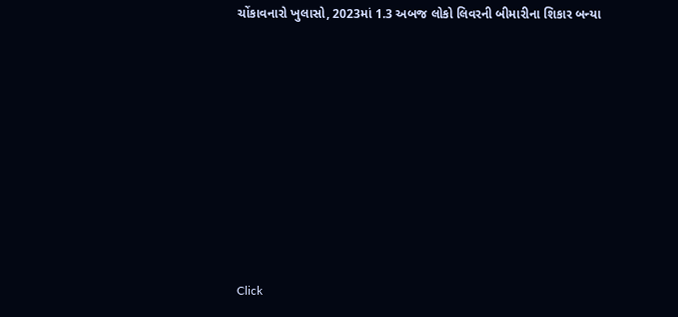ચોંકાવનારો ખુલાસો, 2023માં 1.3 અબજ લોકો લિવરની બીમારીના શિકાર બન્યા










Click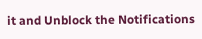it and Unblock the Notifications